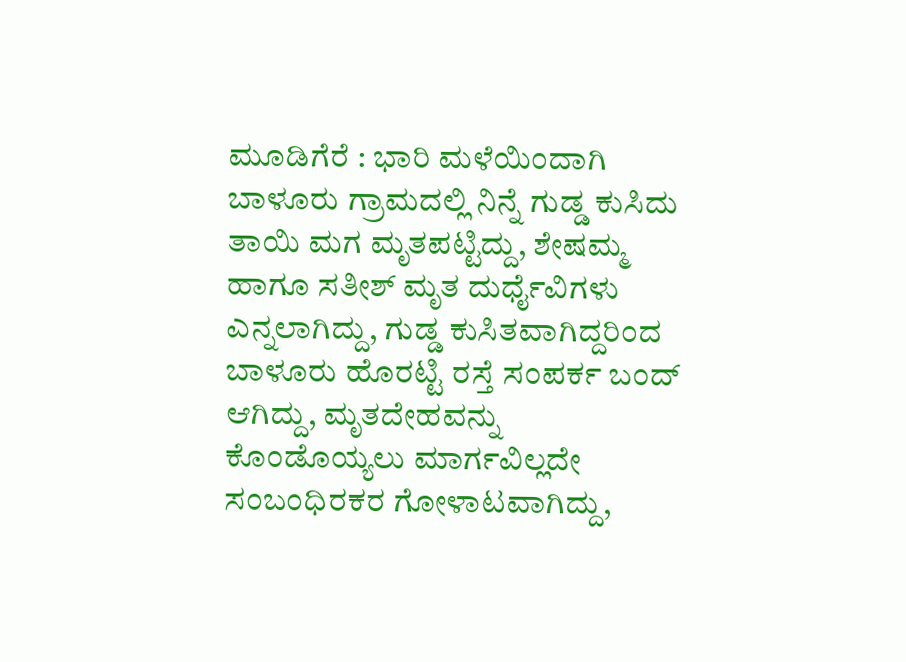ಮೂಡಿಗೆರೆ : ಭಾರಿ ಮಳೆಯಿಂದಾಗಿ ಬಾಳೂರು ಗ್ರಾಮದಲ್ಲಿ ನಿನ್ನೆ ಗುಡ್ಡ ಕುಸಿದು ತಾಯಿ ಮಗ ಮೃತಪಟ್ಟಿದ್ದು, ಶೇಷಮ್ಮ ಹಾಗೂ ಸತೀಶ್ ಮೃತ ದುರ್ಧೈವಿಗಳು ಎನ್ನಲಾಗಿದ್ದು, ಗುಡ್ಡ ಕುಸಿತವಾಗಿದ್ದರಿಂದ ಬಾಳೂರು ಹೊರಟ್ಟಿ ರಸ್ತೆ ಸಂಪರ್ಕ ಬಂದ್ ಆಗಿದ್ದು, ಮೃತದೇಹವನ್ನು ಕೊಂಡೊಯ್ಯಲು ಮಾರ್ಗವಿಲ್ಲದೇ ಸಂಬಂಧಿರಕರ ಗೋಳಾಟವಾಗಿದ್ದು,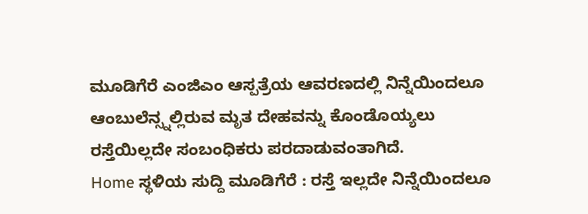ಮೂಡಿಗೆರೆ ಎಂಜಿಎಂ ಆಸ್ಪತ್ರೆಯ ಆವರಣದಲ್ಲಿ ನಿನ್ನೆಯಿಂದಲೂ ಆಂಬುಲೆನ್ಸ್ನಲ್ಲಿರುವ ಮೃತ ದೇಹವನ್ನು ಕೊಂಡೊಯ್ಯಲು ರಸ್ತೆಯಿಲ್ಲದೇ ಸಂಬಂಧಿಕರು ಪರದಾಡುವಂತಾಗಿದೆ.
Home ಸ್ಥಳಿಯ ಸುದ್ದಿ ಮೂಡಿಗೆರೆ : ರಸ್ತೆ ಇಲ್ಲದೇ ನಿನ್ನೆಯಿಂದಲೂ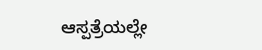ಆಸ್ಪತ್ರೆಯಲ್ಲೇ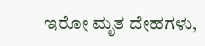ಇರೋ ಮೃತ ದೇಹಗಳು,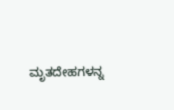ಮೃತದೇಹಗಳನ್ನ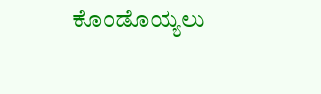ಕೊಂಡೊಯ್ಯಲು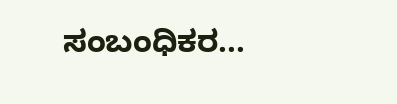ಸಂಬಂಧಿಕರ...